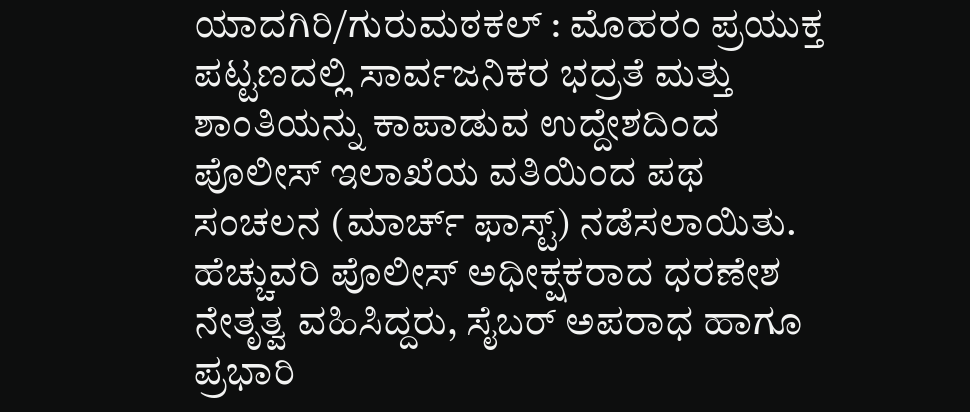ಯಾದಗಿರಿ/ಗುರುಮಠಕಲ್ : ಮೊಹರಂ ಪ್ರಯುಕ್ತ ಪಟ್ಟಣದಲ್ಲಿ ಸಾರ್ವಜನಿಕರ ಭದ್ರತೆ ಮತ್ತು ಶಾಂತಿಯನ್ನು ಕಾಪಾಡುವ ಉದ್ದೇಶದಿಂದ ಪೊಲೀಸ್ ಇಲಾಖೆಯ ವತಿಯಿಂದ ಪಥ ಸಂಚಲನ (ಮಾರ್ಚ್ ಫಾಸ್ಟ್) ನಡೆಸಲಾಯಿತು.
ಹೆಚ್ಚುವರಿ ಪೊಲೀಸ್ ಅಧೀಕ್ಷಕರಾದ ಧರಣೇಶ ನೇತೃತ್ವ ವಹಿಸಿದ್ದರು, ಸೈಬರ್ ಅಪರಾಧ ಹಾಗೂ ಪ್ರಭಾರಿ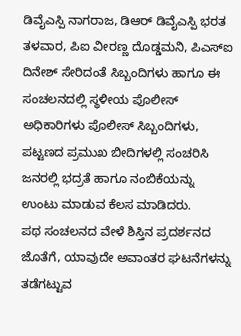ಡಿವೈಎಸ್ಪಿ ನಾಗರಾಜ, ಡಿಆರ್ ಡಿವೈಎಸ್ಪಿ ಭರತ ತಳವಾರ, ಪಿಐ ವೀರಣ್ಣ ದೊಡ್ಡಮನಿ, ಪಿಎಸ್ಐ ದಿನೇಶ್ ಸೇರಿದಂತೆ ಸಿಬ್ಬಂದಿಗಳು ಹಾಗೂ ಈ ಸಂಚಲನದಲ್ಲಿ ಸ್ಥಳೀಯ ಪೊಲೀಸ್ ಅಧಿಕಾರಿಗಳು ಪೊಲೀಸ್ ಸಿಬ್ಬಂದಿಗಳು, ಪಟ್ಟಣದ ಪ್ರಮುಖ ಬೀದಿಗಳಲ್ಲಿ ಸಂಚರಿಸಿ ಜನರಲ್ಲಿ ಭದ್ರತೆ ಹಾಗೂ ನಂಬಿಕೆಯನ್ನು ಉಂಟು ಮಾಡುವ ಕೆಲಸ ಮಾಡಿದರು.
ಪಥ ಸಂಚಲನದ ವೇಳೆ ಶಿಸ್ತಿನ ಪ್ರದರ್ಶನದ ಜೊತೆಗೆ, ಯಾವುದೇ ಅವಾಂತರ ಘಟನೆಗಳನ್ನು ತಡೆಗಟ್ಟುವ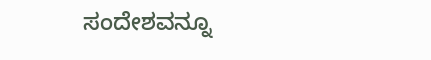ಸಂದೇಶವನ್ನೂ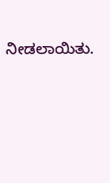ನೀಡಲಾಯಿತು.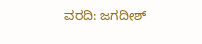ವರದಿ: ಜಗದೀಶ್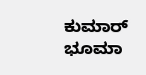ಕುಮಾರ್ ಭೂಮಾ